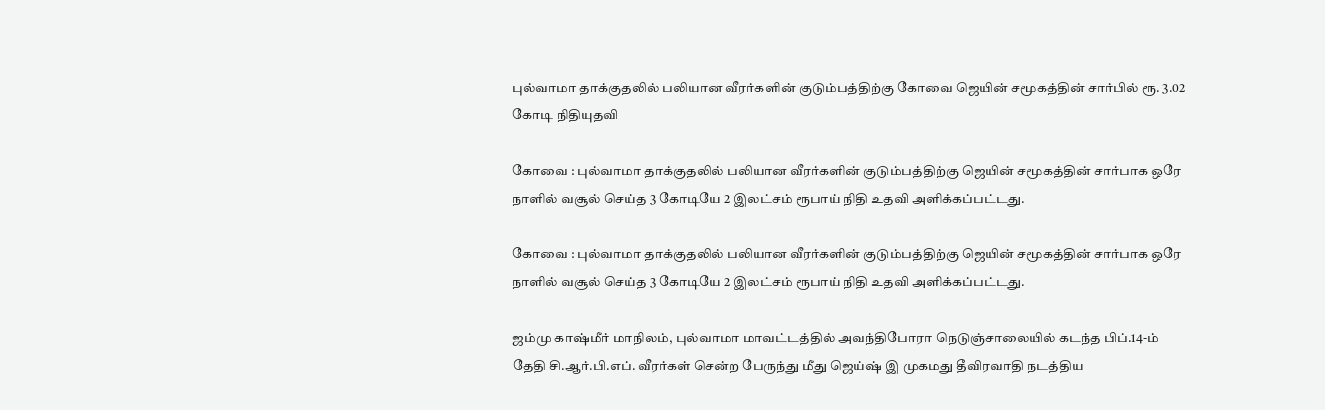புல்வாமா தாக்குதலில் பலியான வீரர்களின் குடும்பத்திற்கு கோவை ஜெயின் சமூகத்தின் சார்பில் ரூ. 3.02 கோடி நிதியுதவி

கோவை : புல்வாமா தாக்குதலில் பலியான வீரர்களின் குடும்பத்திற்கு ஜெயின் சமூகத்தின் சார்பாக ஒரே நாளில் வசூல் செய்த 3 கோடியே 2 இலட்சம் ரூபாய் நிதி உதவி அளிக்கப்பட்டது.

கோவை : புல்வாமா தாக்குதலில் பலியான வீரர்களின் குடும்பத்திற்கு ஜெயின் சமூகத்தின் சார்பாக ஒரே நாளில் வசூல் செய்த 3 கோடியே 2 இலட்சம் ரூபாய் நிதி உதவி அளிக்கப்பட்டது.

ஜம்மு காஷ்மீர் மாநிலம், புல்வாமா மாவட்டத்தில் அவந்திபோரா நெடுஞ்சாலையில் கடந்த பிப்.14-ம் தேதி சி.ஆர்.பி.எப். வீரர்கள் சென்ற பேருந்து மீது ஜெய்ஷ் இ முகமது தீவிரவாதி நடத்திய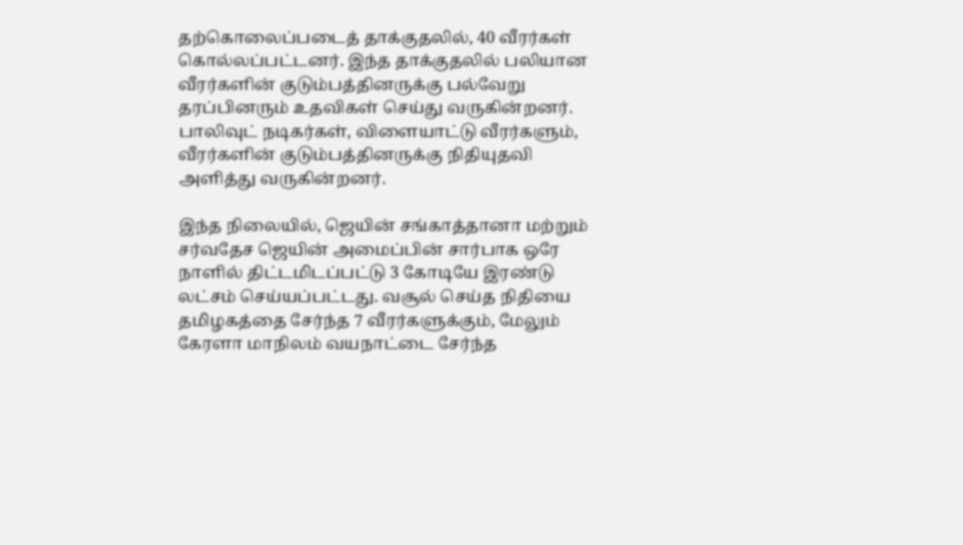தற்கொலைப்படைத் தாக்குதலில், 40 வீரர்கள் கொல்லப்பட்டனர். இந்த தாக்குதலில் பலியான வீரர்களின் குடும்பத்தினருக்கு பல்வேறு தரப்பினரும் உதவிகள் செய்து வருகின்றனர். பாலிவுட் நடிகர்கள், விளையாட்டு வீரர்களும், வீரர்களின் குடும்பத்தினருக்கு நிதியுதவி அளித்து வருகின்றனர்.

இந்த நிலையில், ஜெயின் சங்காத்தானா மற்றும் சர்வதேச ஜெயின் அமைப்பின் சார்பாக ஒரே நாளில் திட்டமிடப்பட்டு 3 கோடியே இரண்டு லட்சம் செய்யப்பட்டது. வசூல் செய்த நிதியை தமிழகத்தை சேர்ந்த 7 வீரர்களுக்கும், மேலும் கேரளா மாநிலம் வயநாட்டை சேர்ந்த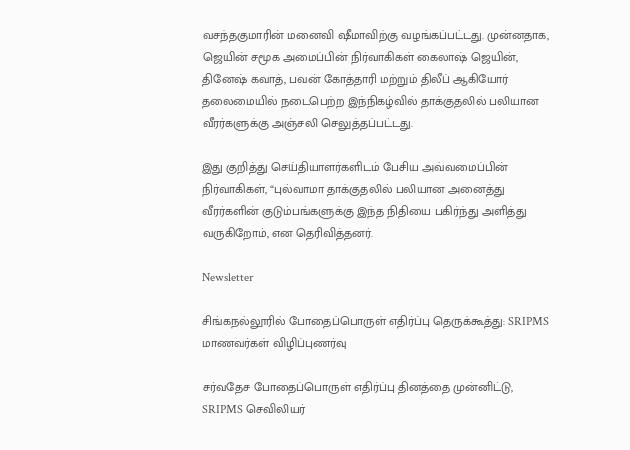வசந்தகுமாரின் மனைவி ஷீமாவிற்கு வழங்கப்பட்டது. முன்னதாக, ஜெயின் சமூக அமைப்பின் நிர்வாகிகள் கைலாஷ் ஜெயின், தினேஷ் கவாத், பவன் கோத்தாரி மற்றும் திலீப் ஆகியோர் தலைமையில் நடைபெற்ற இந்நிகழ்வில் தாக்குதலில் பலியான வீரர்களுக்கு அஞ்சலி செலுத்தப்பட்டது.

இது குறித்து செய்தியாளர்களிடம் பேசிய அவ்வமைப்பின் நிர்வாகிகள், “புல்வாமா தாக்குதலில் பலியான அனைத்து வீரர்களின் குடும்பங்களுக்கு இந்த நிதியை பகிர்ந்து அளித்து வருகிறோம், என தெரிவித்தனர்.

Newsletter

சிங்கநல்லூரில் போதைப்பொருள் எதிர்ப்பு தெருக்கூத்து: SRIPMS மாணவர்கள் விழிப்புணர்வு

சர்வதேச போதைப்பொருள் எதிர்ப்பு தினத்தை முன்னிட்டு, SRIPMS செவிலியர்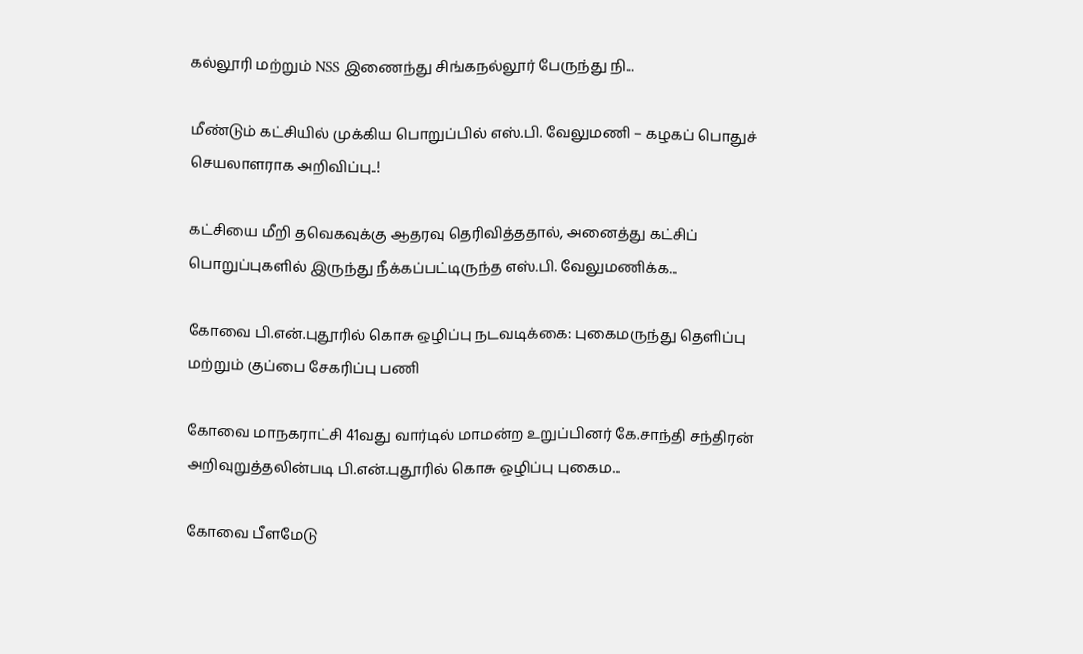கல்லூரி மற்றும் NSS இணைந்து சிங்கநல்லூர் பேருந்து நி...

மீண்டும் கட்சியில் முக்கிய பொறுப்பில் எஸ்.பி. வேலுமணி – கழகப் பொதுச் செயலாளராக அறிவிப்பு..!

கட்சியை மீறி தவெகவுக்கு ஆதரவு தெரிவித்ததால், அனைத்து கட்சிப் பொறுப்புகளில் இருந்து நீக்கப்பட்டிருந்த எஸ்.பி. வேலுமணிக்க...

கோவை பி.என்.புதூரில் கொசு ஒழிப்பு நடவடிக்கை: புகைமருந்து தெளிப்பு மற்றும் குப்பை சேகரிப்பு பணி

கோவை மாநகராட்சி 41வது வார்டில் மாமன்ற உறுப்பினர் கே.சாந்தி சந்திரன் அறிவுறுத்தலின்படி பி.என்.புதூரில் கொசு ஒழிப்பு புகைம...

கோவை பீளமேடு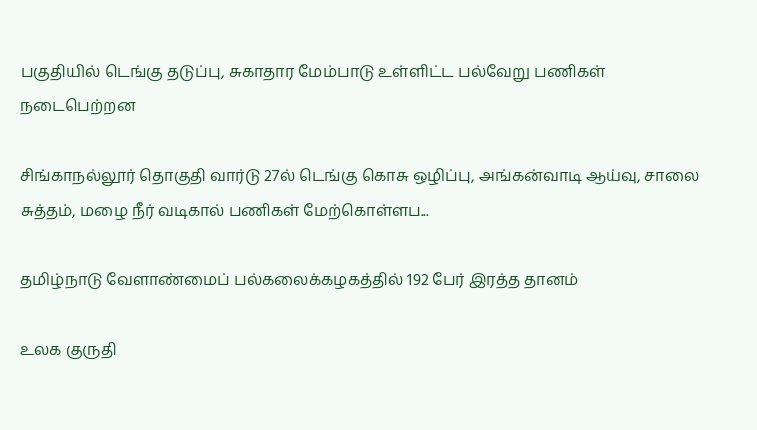பகுதியில் டெங்கு தடுப்பு, சுகாதார மேம்பாடு உள்ளிட்ட பல்வேறு பணிகள் நடைபெற்றன

சிங்காநல்லூர் தொகுதி வார்டு 27ல் டெங்கு கொசு ஒழிப்பு, அங்கன்வாடி ஆய்வு, சாலை சுத்தம், மழை நீர் வடிகால் பணிகள் மேற்கொள்ளப...

தமிழ்நாடு வேளாண்மைப் பல்கலைக்கழகத்தில் 192 பேர் இரத்த தானம்

உலக குருதி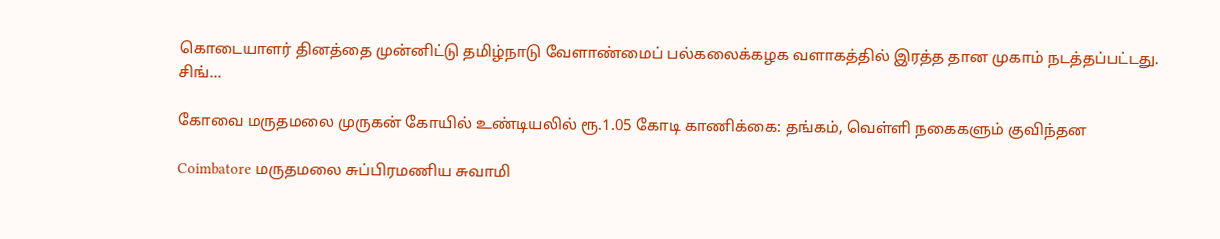கொடையாளர் தினத்தை முன்னிட்டு தமிழ்நாடு வேளாண்மைப் பல்கலைக்கழக வளாகத்தில் இரத்த தான முகாம் நடத்தப்பட்டது. சிங்...

கோவை மருதமலை முருகன் கோயில் உண்டியலில் ரூ.1.05 கோடி காணிக்கை: தங்கம், வெள்ளி நகைகளும் குவிந்தன

Coimbatore மருதமலை சுப்பிரமணிய சுவாமி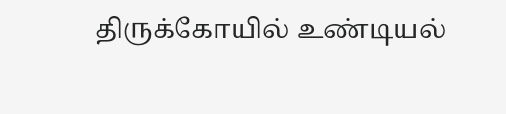திருக்கோயில் உண்டியல்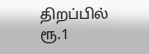திறப்பில் ரூ.1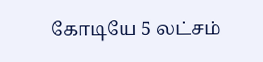கோடியே 5 லட்சம்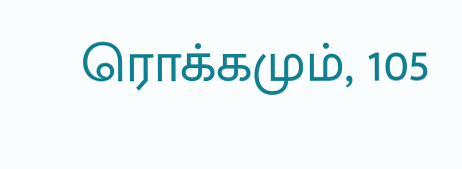ரொக்கமும், 105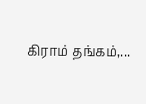கிராம் தங்கம்,...